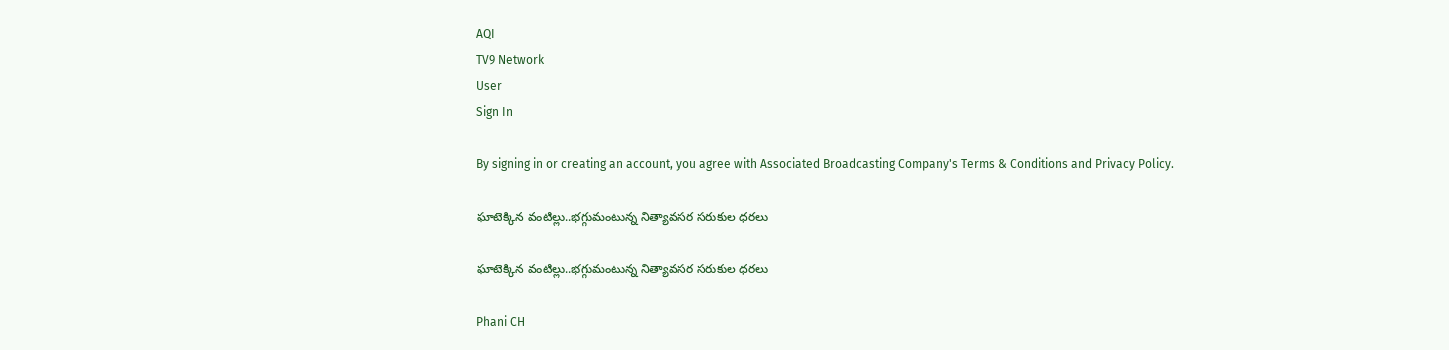AQI
TV9 Network
User
Sign In

By signing in or creating an account, you agree with Associated Broadcasting Company's Terms & Conditions and Privacy Policy.

ఘాటెక్కిన వంటిల్లు..భగ్గుమంటున్న నిత్యావసర సరుకుల ధరలు

ఘాటెక్కిన వంటిల్లు..భగ్గుమంటున్న నిత్యావసర సరుకుల ధరలు

Phani CH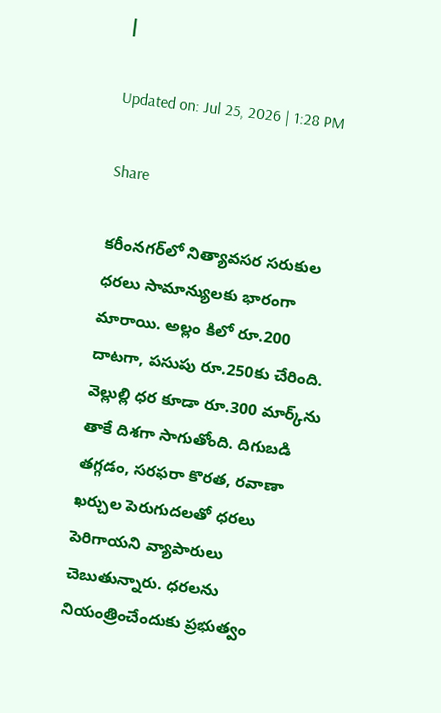|

Updated on: Jul 25, 2026 | 1:28 PM

Share

కరీంనగర్‌లో నిత్యావసర సరుకుల ధరలు సామాన్యులకు భారంగా మారాయి. అల్లం కిలో రూ.200 దాటగా, పసుపు రూ.250కు చేరింది. వెల్లుల్లి ధర కూడా రూ.300 మార్క్‌ను తాకే దిశగా సాగుతోంది. దిగుబడి తగ్గడం, సరఫరా కొరత, రవాణా ఖర్చుల పెరుగుదలతో ధరలు పెరిగాయని వ్యాపారులు చెబుతున్నారు. ధరలను నియంత్రించేందుకు ప్రభుత్వం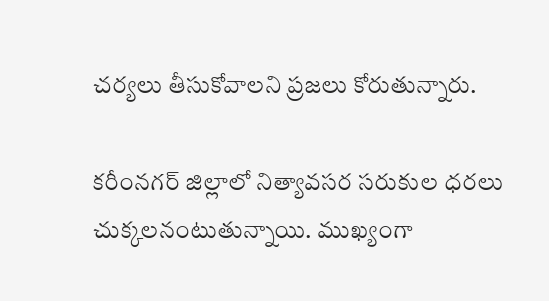చర్యలు తీసుకోవాలని ప్రజలు కోరుతున్నారు.

కరీంనగర్ జిల్లాలో నిత్యావసర సరుకుల ధరలు చుక్కలనంటుతున్నాయి. ముఖ్యంగా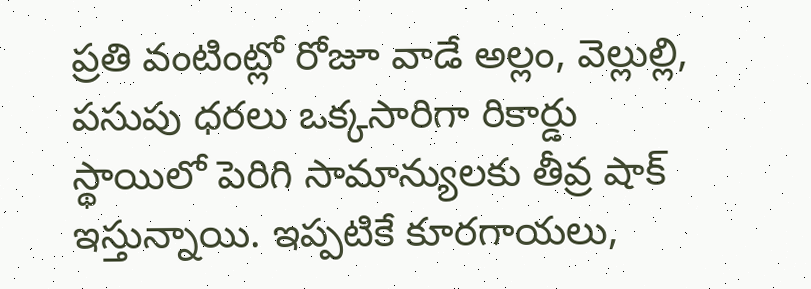ప్రతి వంటింట్లో రోజూ వాడే అల్లం, వెల్లుల్లి, పసుపు ధరలు ఒక్కసారిగా రికార్డు స్థాయిలో పెరిగి సామాన్యులకు తీవ్ర షాక్ ఇస్తున్నాయి. ఇప్పటికే కూరగాయలు,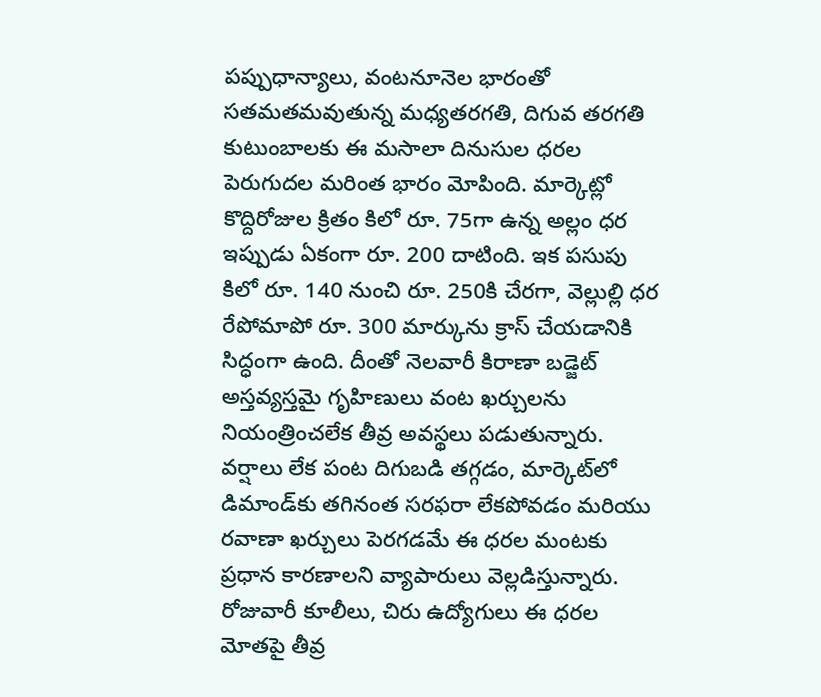పప్పుధాన్యాలు, వంటనూనెల భారంతో సతమతమవుతున్న మధ్యతరగతి, దిగువ తరగతి కుటుంబాలకు ఈ మసాలా దినుసుల ధరల పెరుగుదల మరింత భారం మోపింది. మార్కెట్లో కొద్దిరోజుల క్రితం కిలో రూ. 75గా ఉన్న అల్లం ధర ఇప్పుడు ఏకంగా రూ. 200 దాటింది. ఇక పసుపు కిలో రూ. 140 నుంచి రూ. 250కి చేరగా, వెల్లుల్లి ధర రేపోమాపో రూ. 300 మార్కును క్రాస్ చేయడానికి సిద్ధంగా ఉంది. దీంతో నెలవారీ కిరాణా బడ్జెట్ అస్తవ్యస్తమై గృహిణులు వంట ఖర్చులను నియంత్రించలేక తీవ్ర అవస్థలు పడుతున్నారు. వర్షాలు లేక పంట దిగుబడి తగ్గడం, మార్కెట్‌లో డిమాండ్‌కు తగినంత సరఫరా లేకపోవడం మరియు రవాణా ఖర్చులు పెరగడమే ఈ ధరల మంటకు ప్రధాన కారణాలని వ్యాపారులు వెల్లడిస్తున్నారు. రోజువారీ కూలీలు, చిరు ఉద్యోగులు ఈ ధరల మోతపై తీవ్ర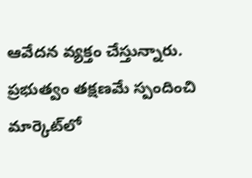ఆవేదన వ్యక్తం చేస్తున్నారు. ప్రభుత్వం తక్షణమే స్పందించి మార్కెట్‌లో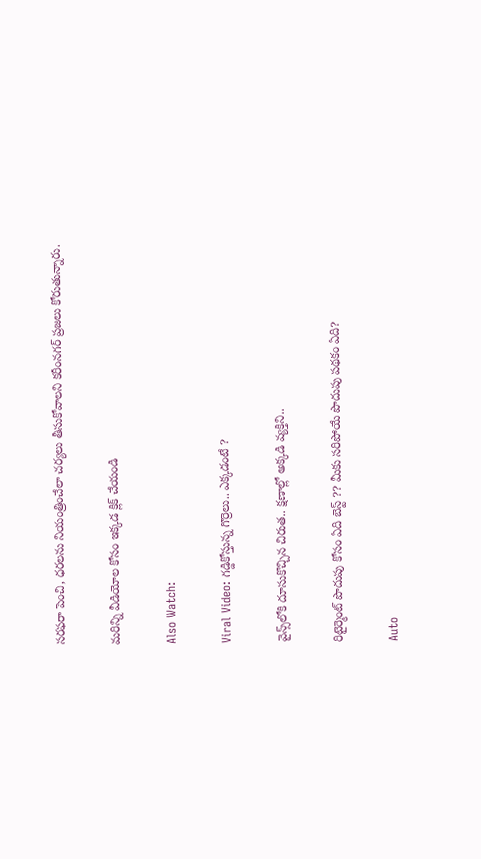సరఫరా పెంచి, ధరలను నియంత్రించేలా చర్యలు తీసుకోవాలని కరీంనగర్ ప్రజలు కోరుతున్నారు.

మరిన్ని వీడియోల కోసం ఇక్కడ క్లిక్ చేయండి

Also Watch:

Viral Video: గడ్డికోస్తున్న గొర్రెలు.. ఎక్కడంటే ?

వైన్స్‌లోకి దూసుకొచ్చిన చిరుత.. క్షణాల్లో అక్కడి వ్యక్తిని..

రిటైర్మెంట్ పొదుపు కోసం ఏది బెస్ట్ ?? మీకు సరిపోయే పొదుపు పథకం ఏది?

Auto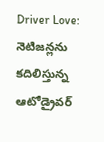Driver Love: నెటిజన్లను కదిలిస్తున్న ఆటోడ్రైవర్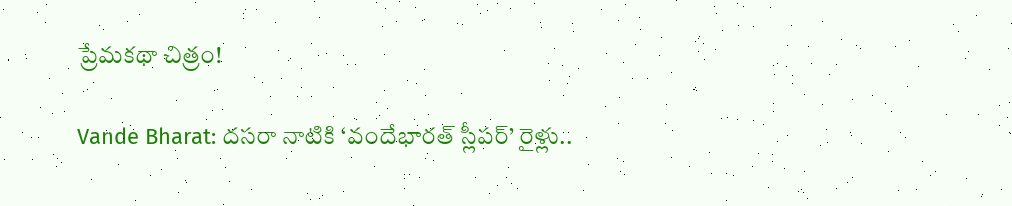ప్రేమకథా చిత్రం!

Vande Bharat: దసరా నాటికి ‘వందేభారత్ స్లీపర్’ రైళ్లు..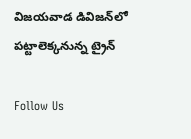విజయవాడ డివిజన్‌లో పట్టాలెక్కనున్న ట్రైన్‌

Follow Us